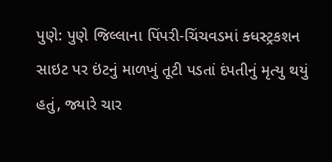પુણે: પુણે જિલ્લાના પિંપરી-ચિંચવડમાં ક્ધસ્ટ્રકશન સાઇટ પર ઇંટનું માળખું તૂટી પડતાં દંપતીનું મૃત્યુ થયું હતું, જ્યારે ચાર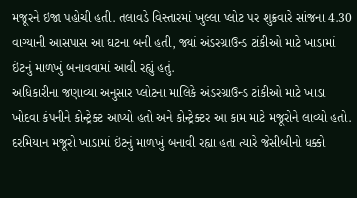મજૂરને ઇજા પહોચી હતી. તલાવડે વિસ્તારમાં ખુલ્લા પ્લોટ પર શુક્રવારે સાંજના 4.30 વાગ્યાની આસપાસ આ ઘટના બની હતી, જ્યાં અંડરગ્રાઉન્ડ ટાંકીઓ માટે ખાડામાં ઇંટનું માળખું બનાવવામાં આવી રહ્યું હતું.
અધિકારીના જણાવ્યા અનુસાર પ્લોટના માલિકે અંડરગ્રાઉન્ડ ટાંકીઓ માટે ખાડા ખોદવા કંપનીને કોન્ટ્રેક્ટ આપ્યો હતો અને કોન્ટ્રેક્ટર આ કામ માટે મજૂરોને લાવ્યો હતો. દરમિયાન મજૂરો ખાડામાં ઇંટનું માળખું બનાવી રહ્યા હતા ત્યારે જેસીબીનો ધક્કો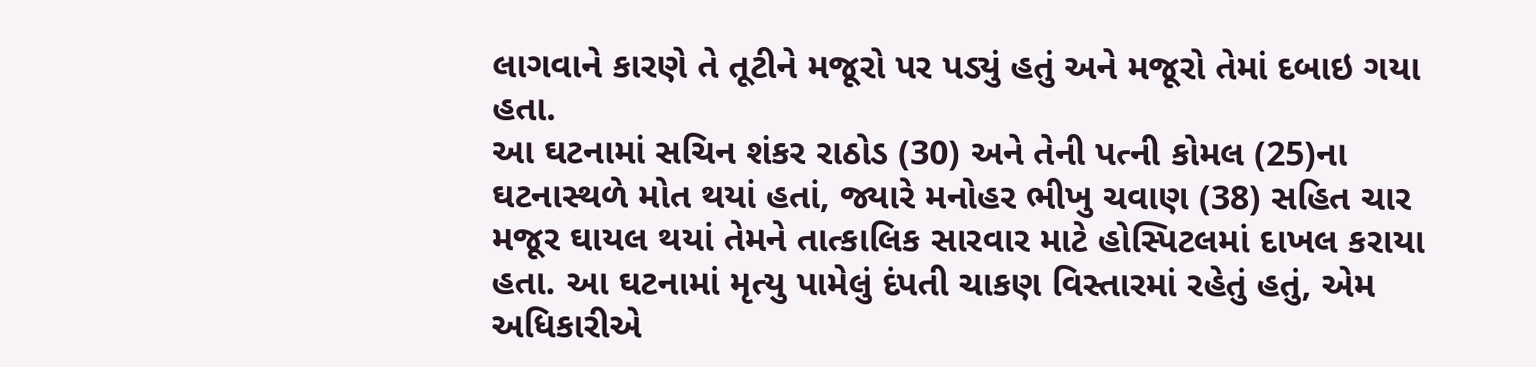લાગવાને કારણે તે તૂટીને મજૂરો પર પડ્યું હતું અને મજૂરો તેમાં દબાઇ ગયા હતા.
આ ઘટનામાં સચિન શંકર રાઠોડ (30) અને તેની પત્ની કોમલ (25)ના ઘટનાસ્થળે મોત થયાં હતાં, જ્યારે મનોહર ભીખુ ચવાણ (38) સહિત ચાર મજૂર ઘાયલ થયાં તેમને તાત્કાલિક સારવાર માટે હોસ્પિટલમાં દાખલ કરાયા હતા. આ ઘટનામાં મૃત્યુ પામેલું દંપતી ચાકણ વિસ્તારમાં રહેતું હતું, એમ અધિકારીએ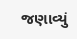જણાવ્યું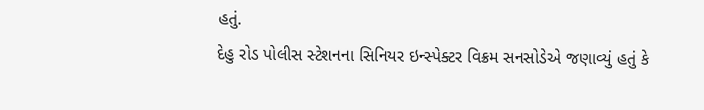હતું.
દેહુ રોડ પોલીસ સ્ટેશનના સિનિયર ઇન્સ્પેક્ટર વિક્રમ સનસોડેએ જણાવ્યું હતું કે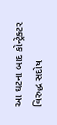આ ઘટના બાદ કોન્ટ્રેક્ટર વિરુદ્ધ સદોષ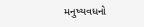મનુષ્યવધનો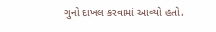ગુનો દાખલ કરવામાં આવ્યો હતો.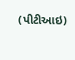(પીટીઆઇ)